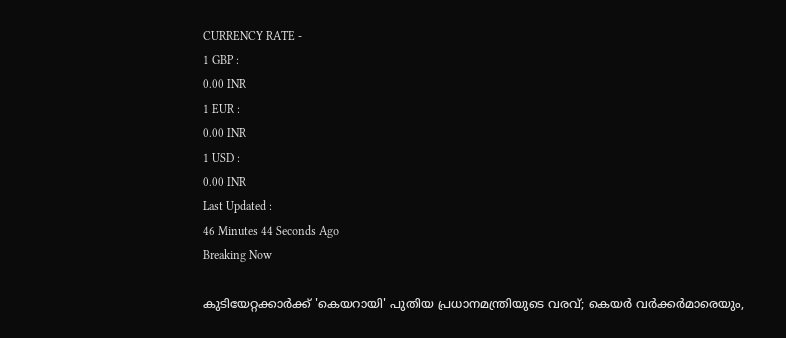CURRENCY RATE -
1 GBP :
0.00 INR
1 EUR :
0.00 INR
1 USD :
0.00 INR
Last Updated :
46 Minutes 44 Seconds Ago
Breaking Now

കുടിയേറ്റക്കാര്‍ക്ക് 'കെയറായി' പുതിയ പ്രധാനമന്ത്രിയുടെ വരവ്; കെയര്‍ വര്‍ക്കര്‍മാരെയും,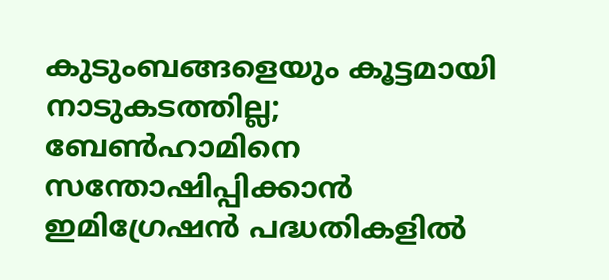കുടുംബങ്ങളെയും കൂട്ടമായി നാടുകടത്തില്ല; ബേണ്‍ഹാമിനെ സന്തോഷിപ്പിക്കാന്‍ ഇമിഗ്രേഷന്‍ പദ്ധതികളില്‍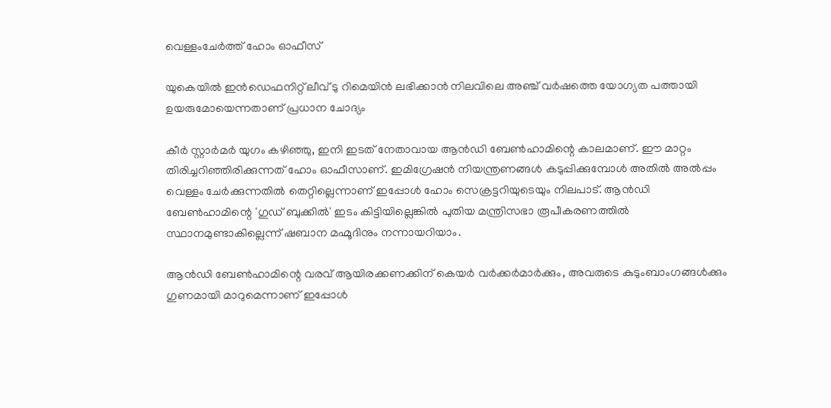വെള്ളംചേര്‍ത്ത് ഹോം ഓഫീസ്

യുകെയില്‍ ഇന്‍ഡെഫനിറ്റ് ലീവ് ടു റിമെയിന്‍ ലഭിക്കാന്‍ നിലവിലെ അഞ്ച് വര്‍ഷത്തെ യോഗ്യത പത്തായി ഉയരുമോയെന്നതാണ് പ്രധാന ചോദ്യം

കീര്‍ സ്റ്റാര്‍മര്‍ യുഗം കഴിഞ്ഞു, ഇനി ഇടത് നേതാവായ ആന്‍ഡി ബേണ്‍ഹാമിന്റെ കാലമാണ്. ഈ മാറ്റം തിരിച്ചറിഞ്ഞിരിക്കുന്നത് ഹോം ഓഫീസാണ്. ഇമിഗ്രേഷന്‍ നിയന്ത്രണങ്ങള്‍ കടുപ്പിക്കുമ്പോള്‍ അതില്‍ അല്‍പ്പം വെള്ളം ചേര്‍ക്കുന്നതില്‍ തെറ്റില്ലെന്നാണ് ഇപ്പോള്‍ ഹോം സെക്രട്ടറിയുടെയും നിലപാട്. ആന്‍ഡി ബേണ്‍ഹാമിന്റെ 'ഗുഡ് ബുക്കില്‍' ഇടം കിട്ടിയില്ലെങ്കില്‍ പുതിയ മന്ത്രിസഭാ രൂപീകരണത്തില്‍ സ്ഥാനമുണ്ടാകില്ലെന്ന് ഷബാന മഹ്മൂദിനും നന്നായറിയാം.

ആന്‍ഡി ബേണ്‍ഹാമിന്റെ വരവ് ആയിരക്കണക്കിന് കെയര്‍ വര്‍ക്കര്‍മാര്‍ക്കും, അവരുടെ കുടുംബാംഗങ്ങള്‍ക്കും ഗുണമായി മാറുമെന്നാണ് ഇപ്പോള്‍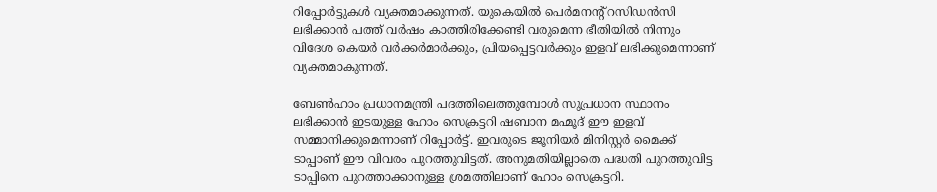റിപ്പോര്‍ട്ടുകള്‍ വ്യക്തമാക്കുന്നത്. യുകെയില്‍ പെര്‍മനന്റ് റസിഡന്‍സി ലഭിക്കാന്‍ പത്ത് വര്‍ഷം കാത്തിരിക്കേണ്ടി വരുമെന്ന ഭീതിയില്‍ നിന്നും വിദേശ കെയര്‍ വര്‍ക്കര്‍മാര്‍ക്കും, പ്രിയപ്പെട്ടവര്‍ക്കും ഇളവ് ലഭിക്കുമെന്നാണ് വ്യക്തമാകുന്നത്.

ബേണ്‍ഹാം പ്രധാനമന്ത്രി പദത്തിലെത്തുമ്പോള്‍ സുപ്രധാന സ്ഥാനം ലഭിക്കാന്‍ ഇടയുള്ള ഹോം സെക്രട്ടറി ഷബാന മഹ്മൂദ് ഈ ഇളവ് സമ്മാനിക്കുമെന്നാണ് റിപ്പോര്‍ട്ട്. ഇവരുടെ ജൂനിയര്‍ മിനിസ്റ്റര്‍ മൈക്ക് ടാപ്പാണ് ഈ വിവരം പുറത്തുവിട്ടത്. അനുമതിയില്ലാതെ പദ്ധതി പുറത്തുവിട്ട ടാപ്പിനെ പുറത്താക്കാനുള്ള ശ്രമത്തിലാണ് ഹോം സെക്രട്ടറി.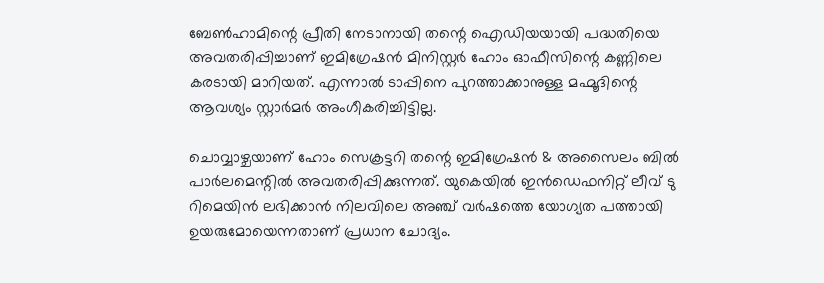ബേണ്‍ഹാമിന്റെ പ്രീതി നേടാനായി തന്റെ ഐഡിയയായി പദ്ധതിയെ അവതരിപ്പിച്ചാണ് ഇമിഗ്രേഷന്‍ മിനിസ്റ്റര്‍ ഹോം ഓഫീസിന്റെ കണ്ണിലെ കരടായി മാറിയത്. എന്നാല്‍ ടാപ്പിനെ പുറത്താക്കാനുള്ള മഹ്മൂദിന്റെ ആവശ്യം സ്റ്റാര്‍മര്‍ അംഗീകരിച്ചിട്ടില്ല.

ചൊവ്വാഴ്ചയാണ് ഹോം സെക്രട്ടറി തന്റെ ഇമിഗ്രേഷന്‍ & അസൈലം ബില്‍ പാര്‍ലമെന്റില്‍ അവതരിപ്പിക്കുന്നത്. യുകെയില്‍ ഇന്‍ഡെഫനിറ്റ് ലീവ് ടു റിമെയിന്‍ ലഭിക്കാന്‍ നിലവിലെ അഞ്ച് വര്‍ഷത്തെ യോഗ്യത പത്തായി ഉയരുമോയെന്നതാണ് പ്രധാന ചോദ്യം.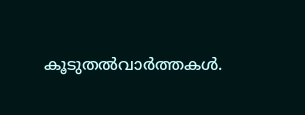കൂടുതല്‍വാര്‍ത്തകള്‍.